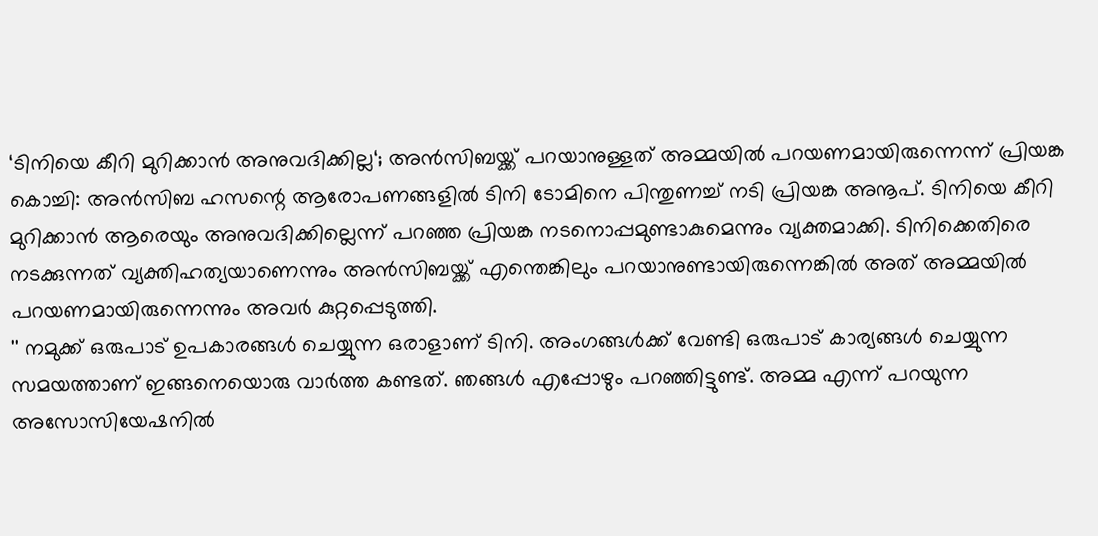‘ടിനിയെ കീറി മുറിക്കാൻ അനുവദിക്കില്ല‘; അൻസിബയ്ക്ക് പറയാനുള്ളത് അമ്മയിൽ പറയണമായിരുന്നെന്ന് പ്രിയങ്ക
കൊച്ചി: അൻസിബ ഹസന്റെ ആരോപണങ്ങളിൽ ടിനി ടോമിനെ പിന്തുണച്ച് നടി പ്രിയങ്ക അനൂപ്. ടിനിയെ കീറി മുറിക്കാൻ ആരെയും അനുവദിക്കില്ലെന്ന് പറഞ്ഞ പ്രിയങ്ക നടനൊപ്പമുണ്ടാകുമെന്നും വ്യക്തമാക്കി. ടിനിക്കെതിരെ നടക്കുന്നത് വ്യക്തിഹത്യയാണെന്നും അൻസിബയ്ക്ക് എന്തെങ്കിലും പറയാനുണ്ടായിരുന്നെങ്കിൽ അത് അമ്മയിൽ പറയണമായിരുന്നെന്നും അവർ കുറ്റപ്പെടുത്തി.
'' നമുക്ക് ഒരുപാട് ഉപകാരങ്ങൾ ചെയ്യുന്ന ഒരാളാണ് ടിനി. അംഗങ്ങൾക്ക് വേണ്ടി ഒരുപാട് കാര്യങ്ങൾ ചെയ്യുന്ന സമയത്താണ് ഇങ്ങനെയൊരു വാർത്ത കണ്ടത്. ഞങ്ങൾ എപ്പോഴും പറഞ്ഞിട്ടുണ്ട്. അമ്മ എന്ന് പറയുന്ന അസോസിയേഷനിൽ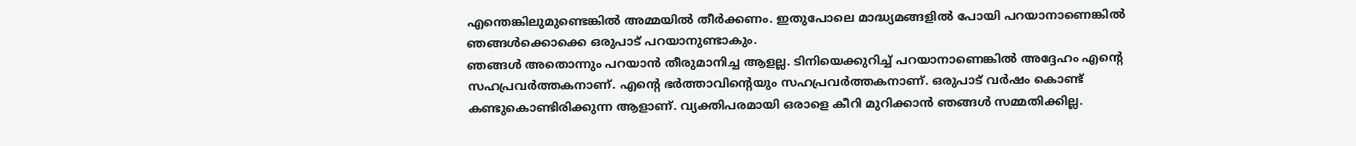എന്തെങ്കിലുമുണ്ടെങ്കിൽ അമ്മയിൽ തീർക്കണം. ഇതുപോലെ മാദ്ധ്യമങ്ങളിൽ പോയി പറയാനാണെങ്കിൽ ഞങ്ങൾക്കൊക്കെ ഒരുപാട് പറയാനുണ്ടാകും.
ഞങ്ങൾ അതൊന്നും പറയാൻ തീരുമാനിച്ച ആളല്ല. ടിനിയെക്കുറിച്ച് പറയാനാണെങ്കിൽ അദ്ദേഹം എന്റെ സഹപ്രവർത്തകനാണ്. എന്റെ ഭർത്താവിന്റെയും സഹപ്രവർത്തകനാണ്. ഒരുപാട് വർഷം കൊണ്ട് കണ്ടുകൊണ്ടിരിക്കുന്ന ആളാണ്. വ്യക്തിപരമായി ഒരാളെ കീറി മുറിക്കാൻ ഞങ്ങൾ സമ്മതിക്കില്ല.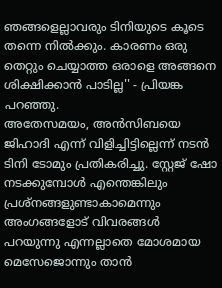ഞങ്ങളെല്ലാവരും ടിനിയുടെ കൂടെ തന്നെ നിൽക്കും. കാരണം ഒരു തെറ്റും ചെയ്യാത്ത ഒരാളെ അങ്ങനെ ശിക്ഷിക്കാൻ പാടില്ല'' - പ്രിയങ്ക പറഞ്ഞു.
അതേസമയം, അൻസിബയെ ജിഹാദി എന്ന് വിളിച്ചിട്ടില്ലെന്ന് നടൻ ടിനി ടോമും പ്രതികരിച്ചു. സ്റ്റേജ് ഷോ നടക്കുമ്പോൾ എന്തെങ്കിലും പ്രശ്നങ്ങളുണ്ടാകാമെന്നും അംഗങ്ങളോട് വിവരങ്ങൾ പറയുന്നു എന്നല്ലാതെ മോശമായ മെസേജൊന്നും താൻ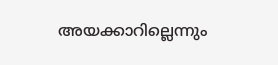അയക്കാറില്ലെന്നും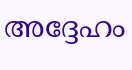അദ്ദേഹം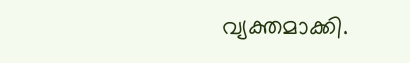വ്യക്തമാക്കി.